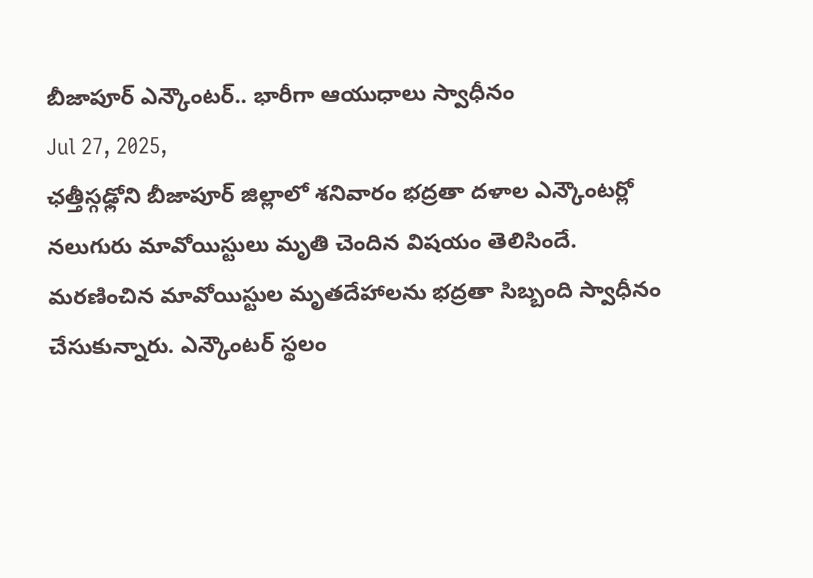బీజాపూర్ ఎన్కౌంటర్.. భారీగా ఆయుధాలు స్వాధీనం
Jul 27, 2025,
ఛత్తీస్గఢ్లోని బీజాపూర్ జిల్లాలో శనివారం భద్రతా దళాల ఎన్కౌంటర్లో నలుగురు మావోయిస్టులు మృతి చెందిన విషయం తెలిసిందే. మరణించిన మావోయిస్టుల మృతదేహాలను భద్రతా సిబ్బంది స్వాధీనం చేసుకున్నారు. ఎన్కౌంటర్ స్థలం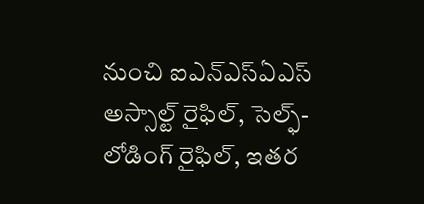నుంచి ఐఎన్ఎస్ఏఎస్ అస్సాల్ట్ రైఫిల్, సెల్ఫ్-లోడింగ్ రైఫిల్, ఇతర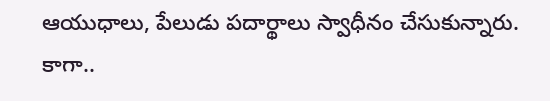ఆయుధాలు, పేలుడు పదార్థాలు స్వాధీనం చేసుకున్నారు. కాగా..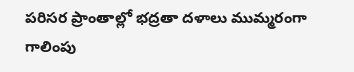పరిసర ప్రాంతాల్లో భద్రతా దళాలు ముమ్మరంగా గాలింపు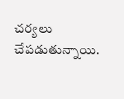చర్యలు చేపడుతున్నాయి.